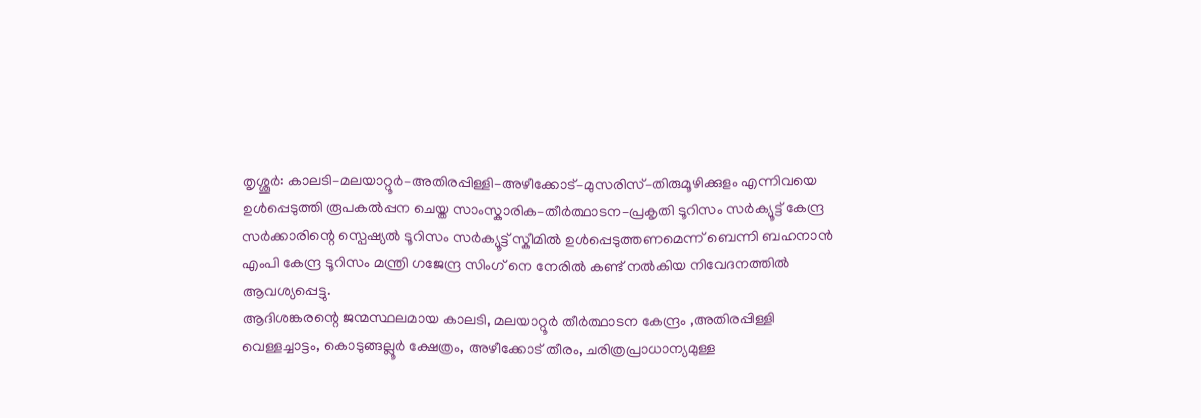തൃശ്ശൂർ: കാലടി–മലയാറ്റൂർ–അതിരപ്പിള്ളി–അഴീക്കോട്–മുസരിസ്–തിരുമൂഴിക്കുളം എന്നിവയെ ഉൾപ്പെടുത്തി രൂപകൽപ്പന ചെയ്ത സാംസ്കാരിക–തീർത്ഥാടന–പ്രകൃതി ടൂറിസം സർക്യൂട്ട് കേന്ദ്ര സർക്കാരിന്റെ സ്പെഷ്യൽ ടൂറിസം സർക്യൂട്ട് സ്കീമിൽ ഉൾപ്പെടുത്തണമെന്ന് ബെന്നി ബഹനാൻ എംപി കേന്ദ്ര ടൂറിസം മന്ത്രി ഗജേന്ദ്ര സിംഗ് നെ നേരിൽ കണ്ട് നൽകിയ നിവേദനത്തിൽ ആവശ്യപ്പെട്ടു.
ആദിശങ്കരന്റെ ജന്മസ്ഥലമായ കാലടി, മലയാറ്റൂർ തീർത്ഥാടന കേന്ദ്രം ,അതിരപ്പിള്ളി വെള്ളച്ചാട്ടം, കൊടുങ്ങല്ലൂർ ക്ഷേത്രം, അഴീക്കോട് തീരം, ചരിത്രപ്രാധാന്യമുള്ള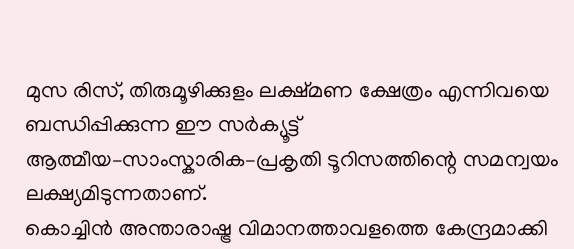മുസ രിസ്, തിരുമൂഴിക്കുളം ലക്ഷ്മണ ക്ഷേത്രം എന്നിവയെ ബന്ധിപ്പിക്കുന്ന ഈ സർക്യൂട്ട് ആത്മീയ–സാംസ്കാരിക–പ്രകൃതി ടൂറിസത്തിന്റെ സമന്വയം ലക്ഷ്യമിടുന്നതാണ്.
കൊച്ചിൻ അന്താരാഷ്ട്ര വിമാനത്താവളത്തെ കേന്ദ്രമാക്കി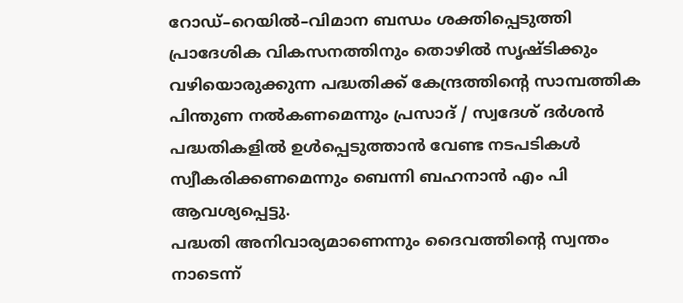റോഡ്–റെയിൽ–വിമാന ബന്ധം ശക്തിപ്പെടുത്തി പ്രാദേശിക വികസനത്തിനും തൊഴിൽ സൃഷ്ടിക്കും വഴിയൊരുക്കുന്ന പദ്ധതിക്ക് കേന്ദ്രത്തിന്റെ സാമ്പത്തിക പിന്തുണ നൽകണമെന്നും പ്രസാദ് / സ്വദേശ് ദർശൻ പദ്ധതികളിൽ ഉൾപ്പെടുത്താൻ വേണ്ട നടപടികൾ സ്വീകരിക്കണമെന്നും ബെന്നി ബഹനാൻ എം പി ആവശ്യപ്പെട്ടു.
പദ്ധതി അനിവാര്യമാണെന്നും ദൈവത്തിന്റെ സ്വന്തം നാടെന്ന്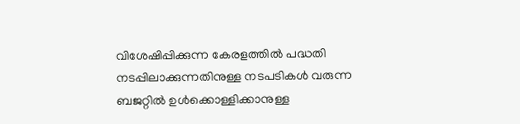വിശേഷിപ്പിക്കുന്ന കേരളത്തിൽ പദ്ധതി നടപ്പിലാക്കുന്നതിനുള്ള നടപടികൾ വരുന്ന ബജറ്റിൽ ഉൾക്കൊള്ളിക്കാനുള്ള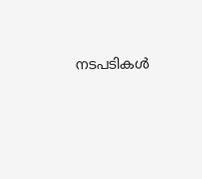നടപടികൾ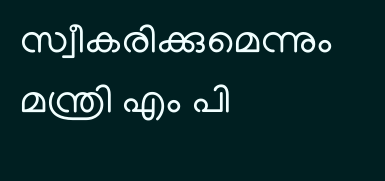സ്വീകരിക്കുമെന്നും മന്ത്രി എം പി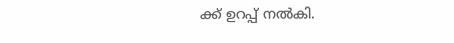ക്ക് ഉറപ്പ് നൽകി.